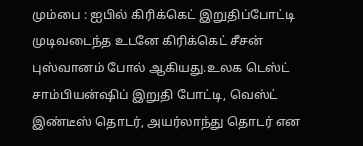மும்பை : ஐபில் கிரிக்கெட் இறுதிப்போட்டி முடிவடைந்த உடனே கிரிக்கெட் சீசன் புஸ்வானம் போல் ஆகியது.உலக டெஸ்ட் சாம்பியன்ஷிப் இறுதி போட்டி, வெஸ்ட் இண்டீஸ் தொடர், அயர்லாந்து தொடர் என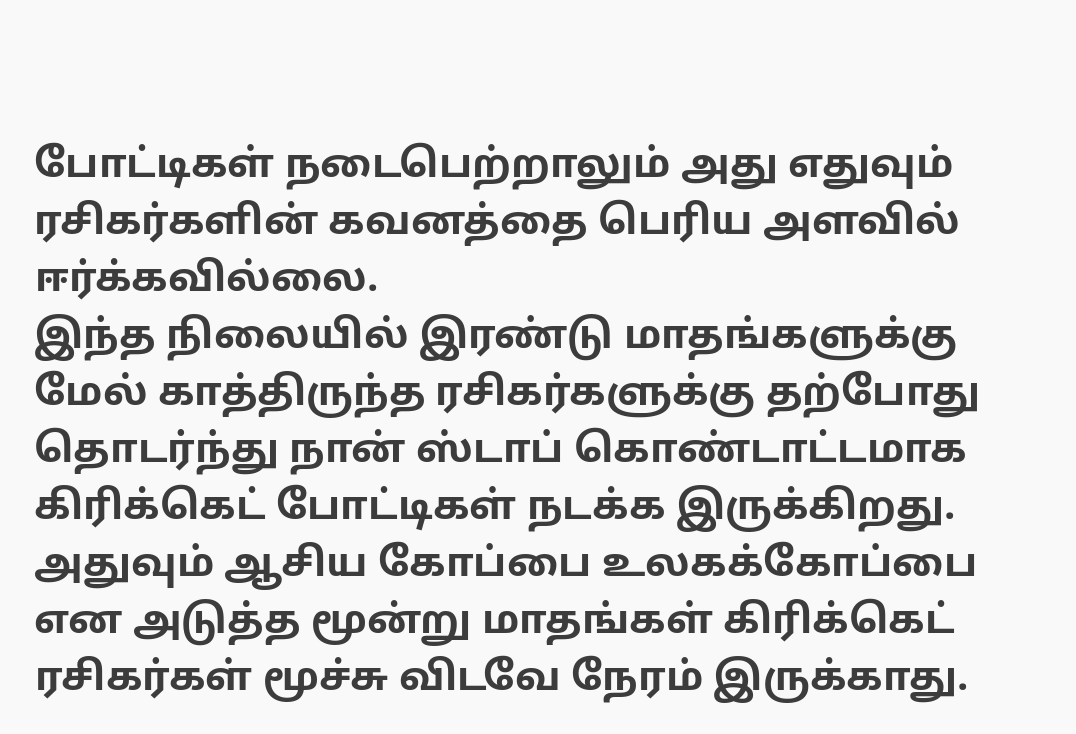போட்டிகள் நடைபெற்றாலும் அது எதுவும் ரசிகர்களின் கவனத்தை பெரிய அளவில் ஈர்க்கவில்லை.
இந்த நிலையில் இரண்டு மாதங்களுக்கு மேல் காத்திருந்த ரசிகர்களுக்கு தற்போது தொடர்ந்து நான் ஸ்டாப் கொண்டாட்டமாக கிரிக்கெட் போட்டிகள் நடக்க இருக்கிறது. அதுவும் ஆசிய கோப்பை உலகக்கோப்பை என அடுத்த மூன்று மாதங்கள் கிரிக்கெட் ரசிகர்கள் மூச்சு விடவே நேரம் இருக்காது.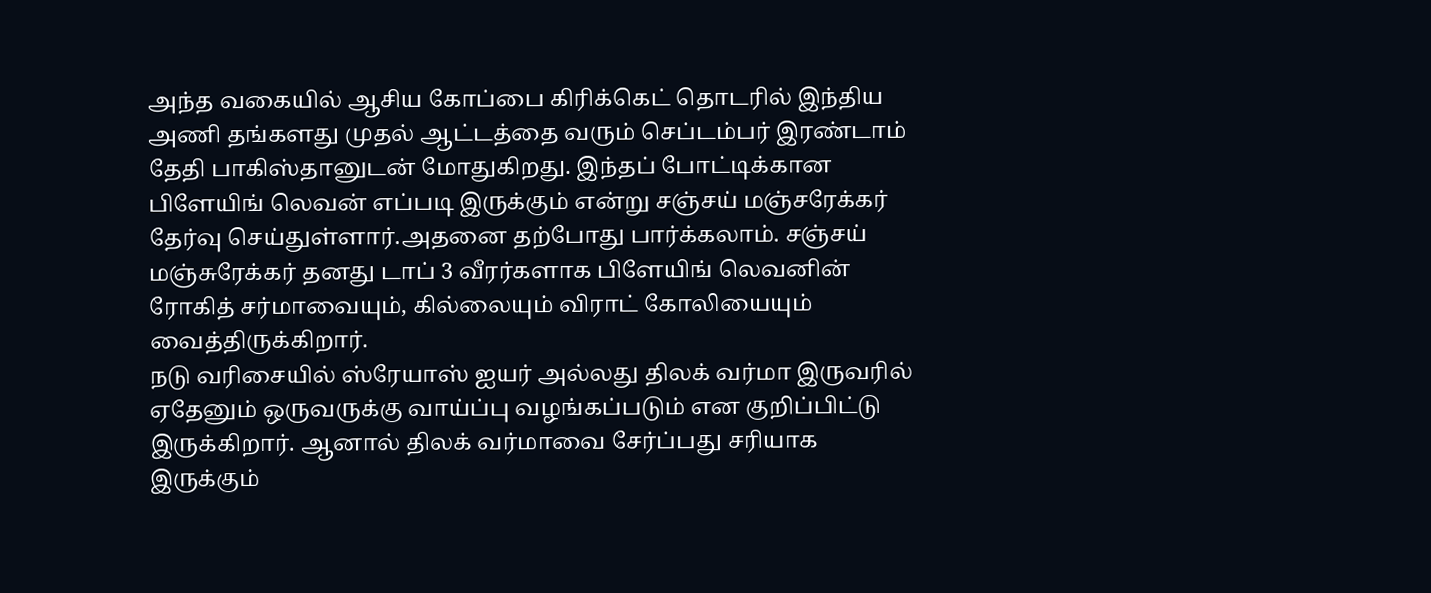அந்த வகையில் ஆசிய கோப்பை கிரிக்கெட் தொடரில் இந்திய அணி தங்களது முதல் ஆட்டத்தை வரும் செப்டம்பர் இரண்டாம் தேதி பாகிஸ்தானுடன் மோதுகிறது. இந்தப் போட்டிக்கான பிளேயிங் லெவன் எப்படி இருக்கும் என்று சஞ்சய் மஞ்சரேக்கர் தேர்வு செய்துள்ளார்.அதனை தற்போது பார்க்கலாம். சஞ்சய் மஞ்சுரேக்கர் தனது டாப் 3 வீரர்களாக பிளேயிங் லெவனின் ரோகித் சர்மாவையும், கில்லையும் விராட் கோலியையும் வைத்திருக்கிறார்.
நடு வரிசையில் ஸ்ரேயாஸ் ஐயர் அல்லது திலக் வர்மா இருவரில் ஏதேனும் ஒருவருக்கு வாய்ப்பு வழங்கப்படும் என குறிப்பிட்டு இருக்கிறார். ஆனால் திலக் வர்மாவை சேர்ப்பது சரியாக இருக்கும்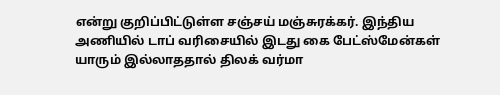என்று குறிப்பிட்டுள்ள சஞ்சய் மஞ்சுரக்கர். இந்திய அணியில் டாப் வரிசையில் இடது கை பேட்ஸ்மேன்கள் யாரும் இல்லாததால் திலக் வர்மா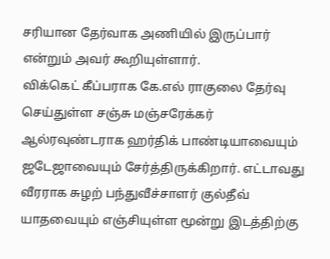சரியான தேர்வாக அணியில் இருப்பார் என்றும் அவர் கூறியுள்ளார்.
விக்கெட் கீப்பராக கே.எல் ராகுலை தேர்வு செய்துள்ள சஞ்சு மஞ்சரேக்கர் ஆல்ரவுண்டராக ஹர்திக் பாண்டியாவையும் ஜடேஜாவையும் சேர்த்திருக்கிறார். எட்டாவது வீரராக சுழற் பந்துவீச்சாளர் குல்தீவ் யாதவையும் எஞ்சியுள்ள மூன்று இடத்திற்கு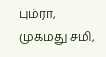பும்ரா, முகமது சமி,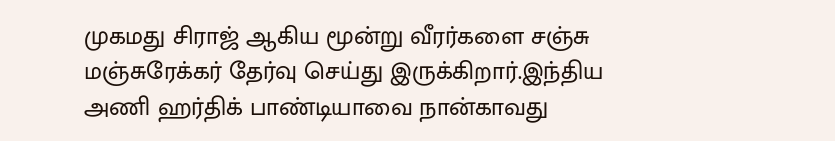முகமது சிராஜ் ஆகிய மூன்று வீரர்களை சஞ்சு மஞ்சுரேக்கர் தேர்வு செய்து இருக்கிறார்.இந்திய அணி ஹர்திக் பாண்டியாவை நான்காவது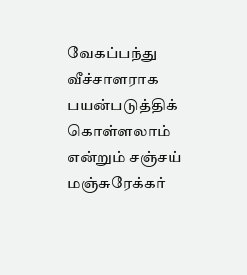வேகப்பந்து வீச்சாளராக பயன்படுத்திக் கொள்ளலாம் என்றும் சஞ்சய் மஞ்சுரேக்கர்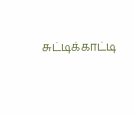சுட்டிக்காட்டி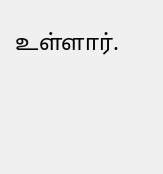உள்ளார்.